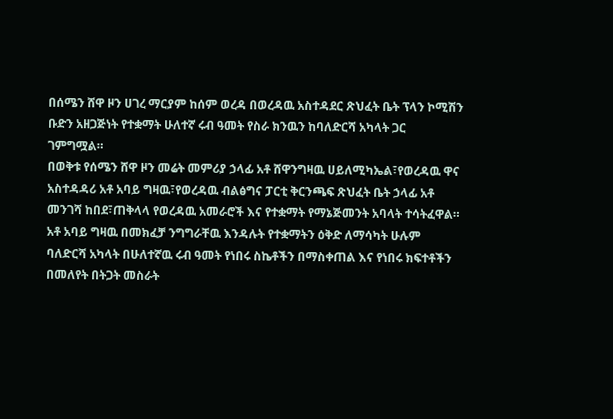በሰሜን ሸዋ ዞን ሀገረ ማርያም ከሰም ወረዳ በወረዳዉ አስተዳደር ጽህፈት ቤት ፕላን ኮሚሽን ቡድን አዘጋጅነት የተቋማት ሁለተኛ ሩብ ዓመት የስራ ክንዉን ከባለድርሻ አካላት ጋር ገምግሟል።
በወቅቱ የሰሜን ሸዋ ዞን መሬት መምሪያ ኃላፊ አቶ ሸዋንግዛዉ ሀይለሚካኤል፣የወረዳዉ ዋና አስተዳዳሪ አቶ አባይ ግዛዉ፣የወረዳዉ ብልፅግና ፓርቲ ቅርንጫፍ ጽህፈት ቤት ኃላፊ አቶ መንገሻ ከበደ፣ጠቅላላ የወረዳዉ አመራሮች እና የተቋማት የማኔጅመንት አባላት ተሳትፈዋል።
አቶ አባይ ግዛዉ በመክፈቻ ንግግራቸዉ እንዳሉት የተቋማትን ዕቅድ ለማሳካት ሁሉም ባለድርሻ አካላት በሁለተኛዉ ሩብ ዓመት የነበሩ ስኬቶችን በማስቀጠል እና የነበሩ ክፍተቶችን በመለየት በትጋት መስራት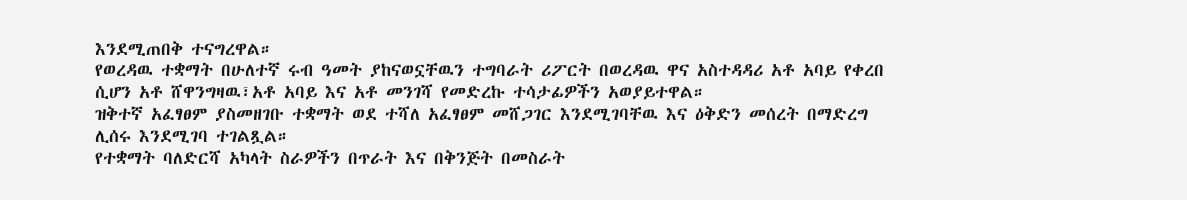እንደሚጠበቅ ተናግረዋል።
የወረዳዉ ተቋማት በሁለተኛ ሩብ ዓመት ያከናወኗቸዉን ተግባራት ሪፖርት በወረዳዉ ዋና አስተዳዳሪ አቶ አባይ የቀረበ ሲሆን አቶ ሸዋንግዛዉ፣አቶ አባይ እና አቶ መንገሻ የመድረኩ ተሳታፊዎችን አወያይተዋል።
ዝቅተኛ አፈፃፀም ያስመዘገቡ ተቋማት ወደ ተሻለ አፈፃፀም መሸጋገር እንደሚገባቸዉ እና ዕቅድን መሰረት በማድረግ ሊሰሩ እንደሚገባ ተገልጿል።
የተቋማት ባለድርሻ አካላት ስራዎችን በጥራት እና በቅንጅት በመስራት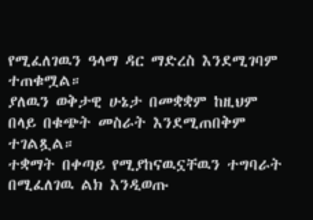የሚፈለገዉን ዓላማ ዳር ማድረስ እንደሚገባም ተጠቁሟል።
ያለዉን ወቅታዊ ሁኔታ በመቋቋም ከዚህም በላይ በቁጭት መስራት እንደሚጠበቅም ተገልጿል።
ተቋማት በቀጣይ የሚያከናዉኗቸዉን ተግባራት በሚፈለገዉ ልክ እንዲወጡ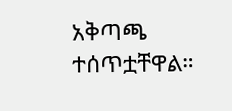አቅጣጫ ተሰጥቷቸዋል።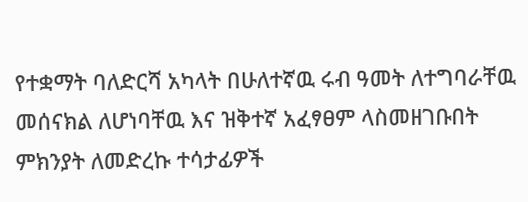የተቋማት ባለድርሻ አካላት በሁለተኛዉ ሩብ ዓመት ለተግባራቸዉ መሰናክል ለሆነባቸዉ እና ዝቅተኛ አፈፃፀም ላስመዘገቡበት ምክንያት ለመድረኩ ተሳታፊዎች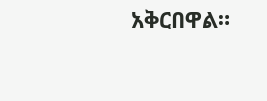አቅርበዋል።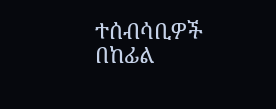ተሰብሳቢዎች በከፊል